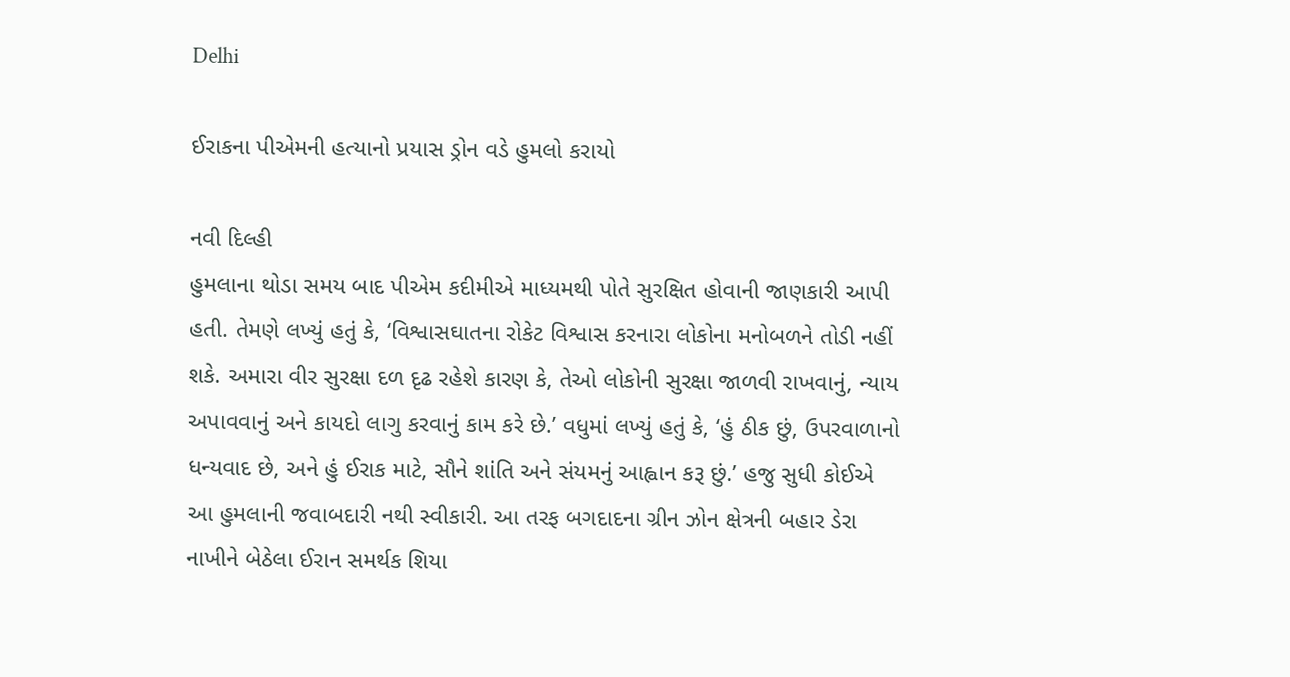Delhi

ઈરાકના પીએમની હત્યાનો પ્રયાસ ડ્રોન વડે હુમલો કરાયો

નવી દિલ્હી
હુમલાના થોડા સમય બાદ પીએમ કદીમીએ માધ્યમથી પોતે સુરક્ષિત હોવાની જાણકારી આપી હતી. તેમણે લખ્યું હતું કે, ‘વિશ્વાસઘાતના રોકેટ વિશ્વાસ કરનારા લોકોના મનોબળને તોડી નહીં શકે. અમારા વીર સુરક્ષા દળ દૃઢ રહેશે કારણ કે, તેઓ લોકોની સુરક્ષા જાળવી રાખવાનું, ન્યાય અપાવવાનું અને કાયદો લાગુ કરવાનું કામ કરે છે.’ વધુમાં લખ્યું હતું કે, ‘હું ઠીક છું, ઉપરવાળાનો ધન્યવાદ છે, અને હું ઈરાક માટે, સૌને શાંતિ અને સંયમનું આહ્વાન કરૂ છું.’ હજુ સુધી કોઈએ આ હુમલાની જવાબદારી નથી સ્વીકારી. આ તરફ બગદાદના ગ્રીન ઝોન ક્ષેત્રની બહાર ડેરા નાખીને બેઠેલા ઈરાન સમર્થક શિયા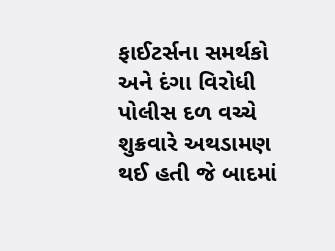ફાઈટર્સના સમર્થકો અને દંગા વિરોધી પોલીસ દળ વચ્ચે શુક્રવારે અથડામણ થઈ હતી જે બાદમાં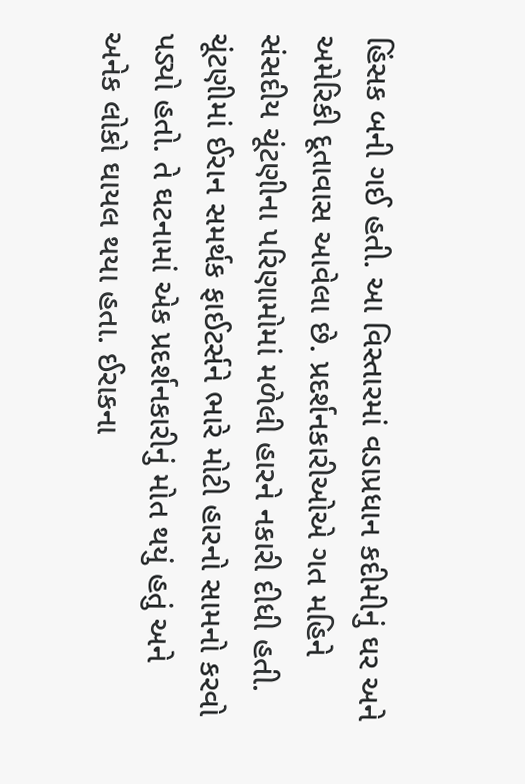હિંસક બની ગઈ હતી. આ વિસ્તારમાં વડાપ્રધાન કદીમીનું ઘર અને અમેરિકી દૂતાવાસ આવેલા છે. પ્રદર્શનકારીઓએ ગત મહિને સંસદીય ચૂંટણીના પરિણામોમાં મળેલી હારને નકારી દીધી હતી. ચૂંટણીમાં ઈરાન સમર્થક ફાઈટર્સને ભારે મોટી હારનો સામનો કરવો પડ્યો હતો. તે ઘટનામાં એક પ્રદર્શનકારીનું મોત થયું હતું અને અનેક લોકો ઘાયલ થયા હતા. ઈરાકના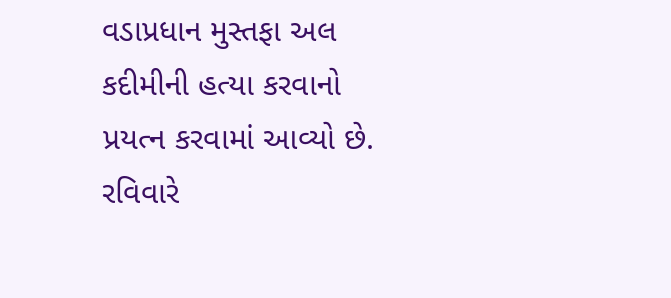વડાપ્રધાન મુસ્તફા અલ કદીમીની હત્યા કરવાનો પ્રયત્ન કરવામાં આવ્યો છે. રવિવારે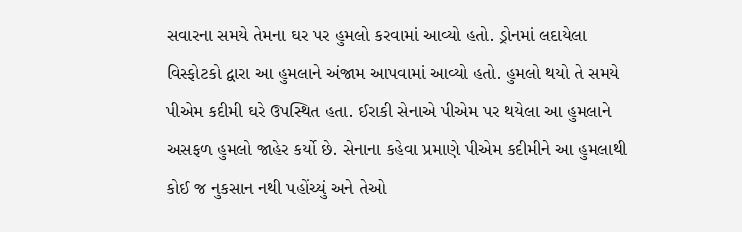સવારના સમયે તેમના ઘર પર હુમલો કરવામાં આવ્યો હતો. ડ્રોનમાં લદાયેલા વિસ્ફોટકો દ્વારા આ હુમલાને અંજામ આપવામાં આવ્યો હતો. હુમલો થયો તે સમયે પીએમ કદીમી ઘરે ઉપસ્થિત હતા. ઈરાકી સેનાએ પીએમ પર થયેલા આ હુમલાને અસફળ હુમલો જાહેર કર્યો છે. સેનાના કહેવા પ્રમાણે પીએમ કદીમીને આ હુમલાથી કોઈ જ નુકસાન નથી પહોંચ્યું અને તેઓ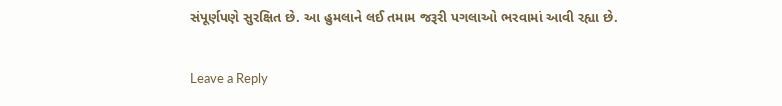સંપૂર્ણપણે સુરક્ષિત છે. આ હુમલાને લઈ તમામ જરૂરી પગલાઓ ભરવામાં આવી રહ્યા છે.

Leave a Reply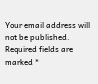Your email address will not be published. Required fields are marked *